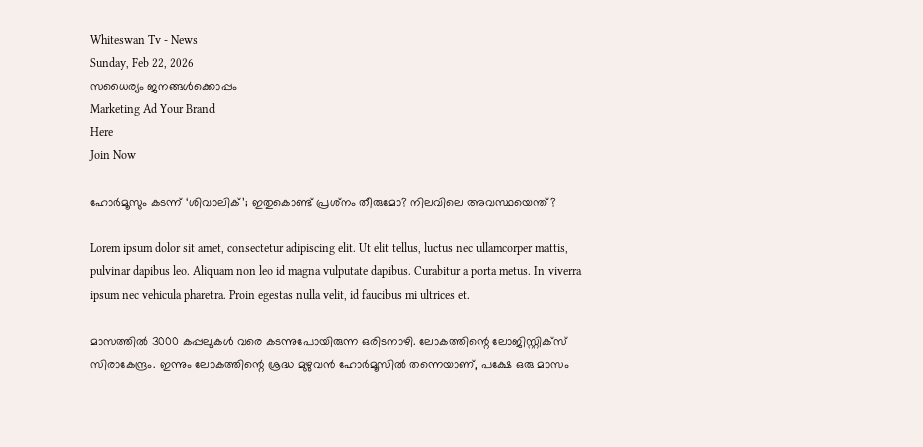Whiteswan Tv - News
Sunday, Feb 22, 2026
സധൈര്യം ജനങ്ങൾക്കൊപ്പം
Marketing Ad Your Brand
Here
Join Now

ഹോര്‍മൂസും കടന്ന് ‘ശിവാലിക്’; ഇതുകൊണ്ട് പ്രശ്‌നം തീരുമോ? നിലവിലെ അവസ്ഥയെന്ത്?

Lorem ipsum dolor sit amet, consectetur adipiscing elit. Ut elit tellus, luctus nec ullamcorper mattis, pulvinar dapibus leo. Aliquam non leo id magna vulputate dapibus. Curabitur a porta metus. In viverra ipsum nec vehicula pharetra. Proin egestas nulla velit, id faucibus mi ultrices et.

മാസത്തില്‍ 3000 കപ്പലുകള്‍ വരെ കടന്നുപോയിരുന്ന ഒരിടനാഴി. ലോകത്തിന്റെ ലോജിസ്റ്റിക്‌സ് സിരാകേന്ദ്രം. ഇന്നും ലോകത്തിന്റെ ശ്രദ്ധ മുഴുവന്‍ ഹോര്‍മൂസില്‍ തന്നെയാണ്, പക്ഷേ ഒരു മാസം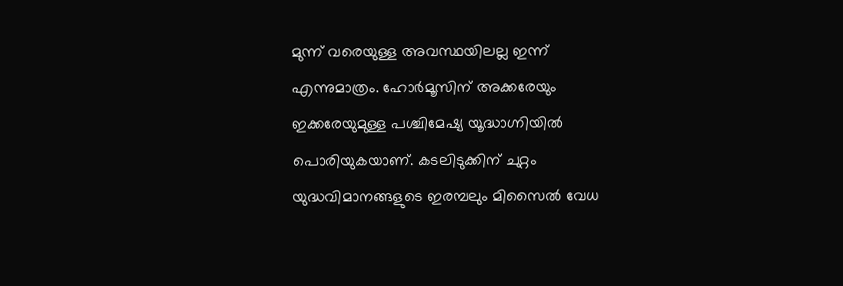മുന്ന് വരെയുള്ള അവസ്ഥയിലല്ല ഇന്ന് എന്നുമാത്രം. ഹോര്‍മൂസിന് അക്കരേയും ഇക്കരേയുമുള്ള പശ്ചിമേഷ്യ യൂദ്ധാഗ്നിയില്‍ പൊരിയുകയാണ്. കടലിടുക്കിന് ചുറ്റം യുദ്ധവിമാനങ്ങളുടെ ഇരമ്പലും മിസൈല്‍ വേധ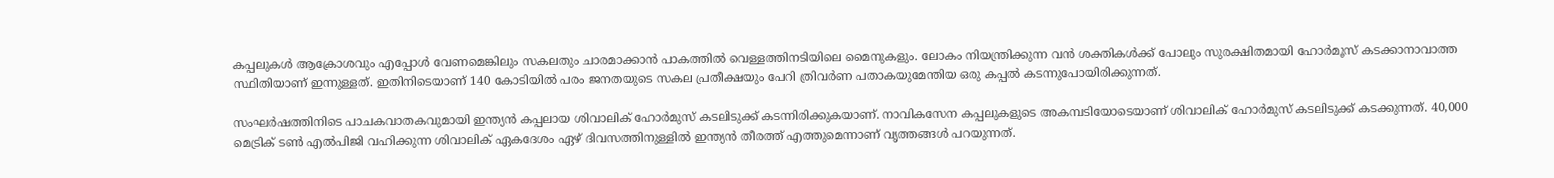കപ്പലുകള്‍ ആക്രോശവും എപ്പോള്‍ വേണമെങ്കിലും സകലതും ചാരമാക്കാന്‍ പാകത്തില്‍ വെള്ളത്തിനടിയിലെ മൈനുകളും. ലോകം നിയന്ത്രിക്കുന്ന വന്‍ ശക്തികള്‍ക്ക് പോലും സുരക്ഷിതമായി ഹോര്‍മൂസ് കടക്കാനാവാത്ത സ്ഥിതിയാണ് ഇന്നുള്ളത്. ഇതിനിടെയാണ് 140 കോടിയില്‍ പരം ജനതയുടെ സകല പ്രതീക്ഷയും പേറി ത്രിവര്‍ണ പതാകയുമേന്തിയ ഒരു കപ്പല്‍ കടന്നുപോയിരിക്കുന്നത്.

സംഘര്‍ഷത്തിനിടെ പാചകവാതകവുമായി ഇന്ത്യന്‍ കപ്പലായ ശിവാലിക് ഹോര്‍മുസ് കടലിടുക്ക് കടന്നിരിക്കുകയാണ്. നാവികസേന കപ്പലുകളുടെ അകമ്പടിയോടെയാണ് ശിവാലിക് ഹോര്‍മുസ് കടലിടുക്ക് കടക്കുന്നത്. 40,000 മെട്രിക് ടണ്‍ എല്‍പിജി വഹിക്കുന്ന ശിവാലിക് ഏകദേശം ഏഴ് ദിവസത്തിനുള്ളില്‍ ഇന്ത്യന്‍ തീരത്ത് എത്തുമെന്നാണ് വൃത്തങ്ങള്‍ പറയുന്നത്.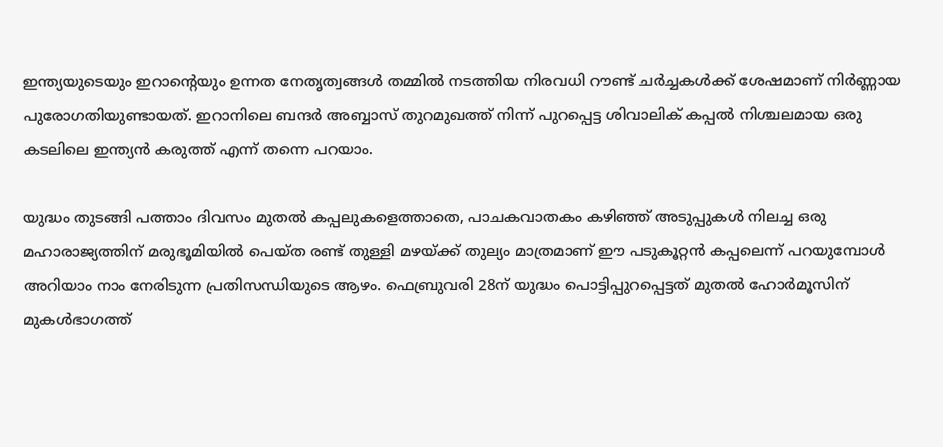ഇന്ത്യയുടെയും ഇറാന്റെയും ഉന്നത നേതൃത്വങ്ങള്‍ തമ്മില്‍ നടത്തിയ നിരവധി റൗണ്ട് ചര്‍ച്ചകള്‍ക്ക് ശേഷമാണ് നിര്‍ണ്ണായ പുരോഗതിയുണ്ടായത്. ഇറാനിലെ ബന്ദര്‍ അബ്ബാസ് തുറമുഖത്ത് നിന്ന് പുറപ്പെട്ട ശിവാലിക് കപ്പല്‍ നിശ്ചലമായ ഒരു കടലിലെ ഇന്ത്യന്‍ കരുത്ത് എന്ന് തന്നെ പറയാം.

യുദ്ധം തുടങ്ങി പത്താം ദിവസം മുതല്‍ കപ്പലുകളെത്താതെ, പാചകവാതകം കഴിഞ്ഞ് അടുപ്പുകള്‍ നിലച്ച ഒരു മഹാരാജ്യത്തിന് മരുഭൂമിയില്‍ പെയ്ത രണ്ട് തുള്ളി മഴയ്ക്ക് തുല്യം മാത്രമാണ് ഈ പടുകൂറ്റന്‍ കപ്പലെന്ന് പറയുമ്പോള്‍ അറിയാം നാം നേരിടുന്ന പ്രതിസന്ധിയുടെ ആഴം. ഫെബ്രുവരി 28ന് യുദ്ധം പൊട്ടിപ്പുറപ്പെട്ടത് മുതല്‍ ഹോര്‍മൂസിന് മുകള്‍ഭാഗത്ത്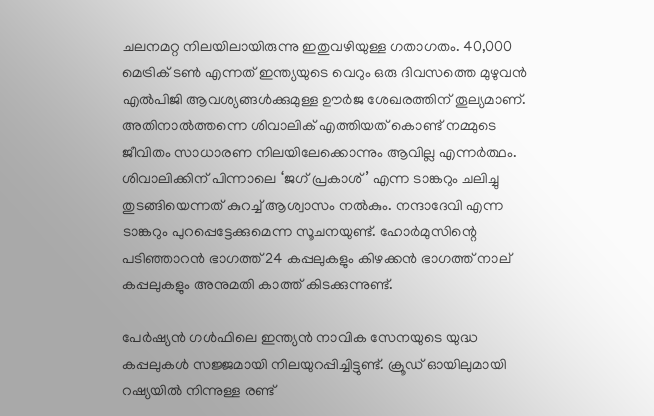ചലനമറ്റ നിലയിലായിരുന്നു ഇതുവഴിയുള്ള ഗതാഗതം. 40,000 മെട്രിക് ടണ്‍ എന്നത് ഇന്ത്യയുടെ വെറും ഒരു ദിവസത്തെ മുഴുവന്‍ എല്‍പിജി ആവശ്യങ്ങള്‍ക്കുമുള്ള ഊര്‍ജ ശേഖരത്തിന് തൂല്യമാണ്. അതിനാല്‍ത്തന്നെ ശിവാലിക് എത്തിയത് കൊണ്ട് നമ്മുടെ ജീവിതം സാധാരണ നിലയിലേക്കൊന്നും ആവില്ല എന്നര്‍ത്ഥം. ശിവാലിക്കിന് പിന്നാലെ ‘ജഗ് പ്രകാശ്’ എന്ന ടാങ്കറും ചലിച്ചു തുടങ്ങിയെന്നത് കുറച്ച് ആശ്വാസം നല്‍കും. നന്ദാദേവി എന്ന ടാങ്കറും പുറപ്പെട്ടേക്കുമെന്ന സൂചനയുണ്ട്. ഹോര്‍മുസിന്റെ പടിഞ്ഞാറന്‍ ഭാഗത്ത് 24 കപ്പലുകളും കിഴക്കന്‍ ഭാഗത്ത് നാല് കപ്പലുകളും അനുമതി കാത്ത് കിടക്കുന്നുണ്ട്.

പേര്‍ഷ്യന്‍ ഗള്‍ഫിലെ ഇന്ത്യന്‍ നാവിക സേനയുടെ യുദ്ധ കപ്പലുകള്‍ സജ്ജമായി നിലയുറപ്പിച്ചിട്ടുണ്ട്. ക്രൂഡ് ഓയിലുമായി റഷ്യയില്‍ നിന്നുള്ള രണ്ട്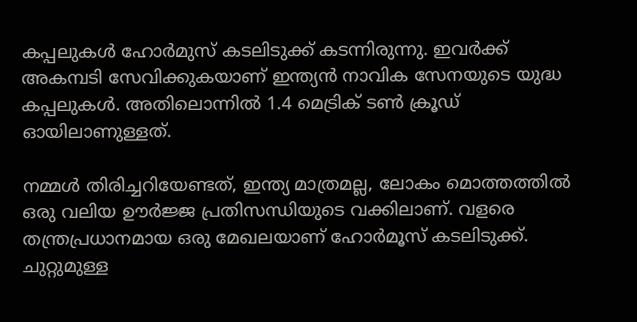കപ്പലുകള്‍ ഹോര്‍മുസ് കടലിടുക്ക് കടന്നിരുന്നു. ഇവര്‍ക്ക് അകമ്പടി സേവിക്കുകയാണ് ഇന്ത്യന്‍ നാവിക സേനയുടെ യുദ്ധ കപ്പലുകള്‍. അതിലൊന്നില്‍ 1.4 മെട്രിക് ടണ്‍ ക്രൂഡ് ഓയിലാണുള്ളത്.

നമ്മള്‍ തിരിച്ചറിയേണ്ടത്, ഇന്ത്യ മാത്രമല്ല, ലോകം മൊത്തത്തില്‍ ഒരു വലിയ ഊര്‍ജ്ജ പ്രതിസന്ധിയുടെ വക്കിലാണ്. വളരെ തന്ത്രപ്രധാനമായ ഒരു മേഖലയാണ് ഹോര്‍മൂസ് കടലിടുക്ക്. ചുറ്റുമുള്ള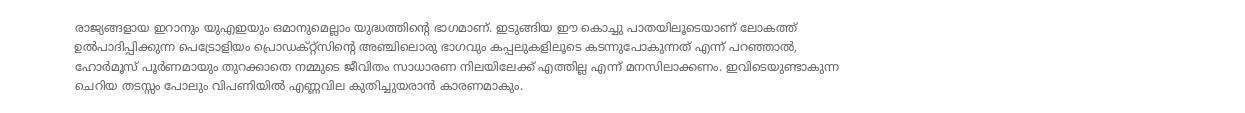രാജ്യങ്ങളായ ഇറാനും യുഎഇയും ഒമാനുമെല്ലാം യുദ്ധത്തിന്റെ ഭാഗമാണ്. ഇടുങ്ങിയ ഈ കൊച്ചു പാതയിലൂടെയാണ് ലോകത്ത് ഉല്‍പാദിപ്പിക്കുന്ന പെട്രോളിയം പ്രൊഡക്റ്റ്‌സിന്റെ അഞ്ചിലൊരു ഭാഗവും കപ്പലുകളിലൂടെ കടന്നുപോകുന്നത് എന്ന് പറഞ്ഞാല്‍, ഹോര്‍മൂസ് പൂര്‍ണമായും തുറക്കാതെ നമ്മുടെ ജീവിതം സാധാരണ നിലയിലേക്ക് എത്തില്ല എന്ന് മനസിലാക്കണം. ഇവിടെയുണ്ടാകുന്ന ചെറിയ തടസ്സം പോലും വിപണിയില്‍ എണ്ണവില കുതിച്ചുയരാന്‍ കാരണമാകും.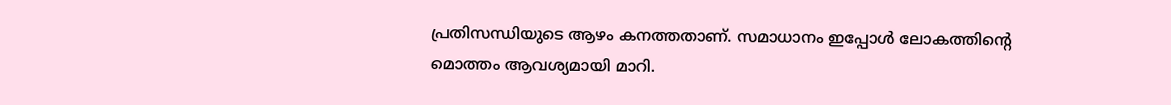പ്രതിസന്ധിയുടെ ആഴം കനത്തതാണ്. സമാധാനം ഇപ്പോള്‍ ലോകത്തിന്റെ മൊത്തം ആവശ്യമായി മാറി.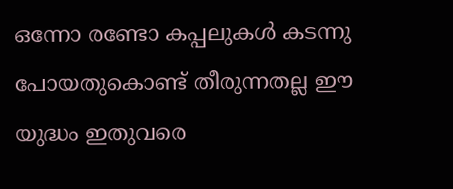ഒന്നോ രണ്ടോ കപ്പലുകള്‍ കടന്നു പോയതുകൊണ്ട് തീരുന്നതല്ല ഈ യുദ്ധം ഇതുവരെ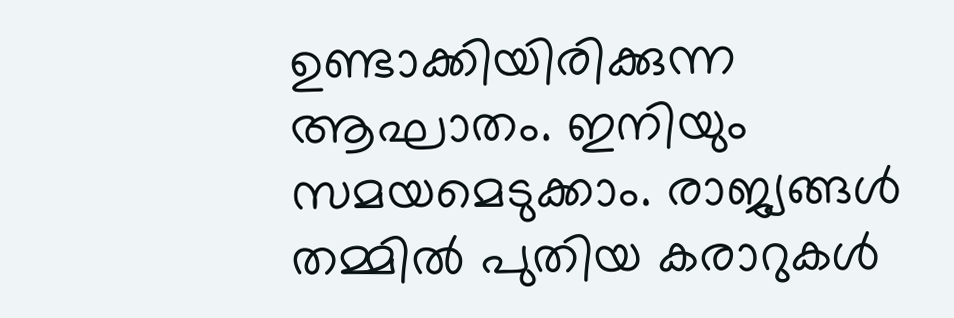ഉണ്ടാക്കിയിരിക്കുന്ന ആഘാതം. ഇനിയും സമയമെടുക്കാം. രാജ്യങ്ങള്‍ തമ്മില്‍ പുതിയ കരാറുകള്‍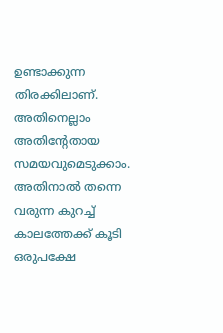ഉണ്ടാക്കുന്ന തിരക്കിലാണ്. അതിനെല്ലാം അതിന്റേതായ സമയവുമെടുക്കാം. അതിനാല്‍ തന്നെ വരുന്ന കുറച്ച് കാലത്തേക്ക് കൂടി ഒരുപക്ഷേ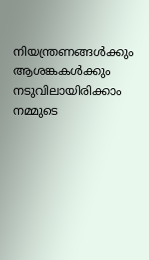നിയന്ത്രണങ്ങള്‍ക്കും ആശങ്കകള്‍ക്കും നടുവിലായിരിക്കാം നമ്മുടെ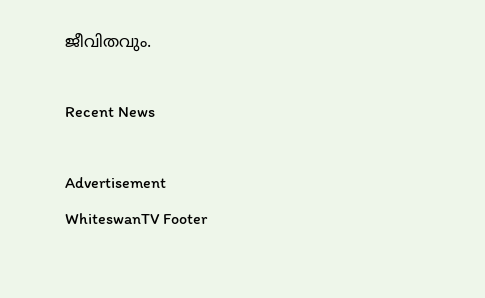ജീവിതവും.

Recent News

Advertisement
WhiteswanTV Footer